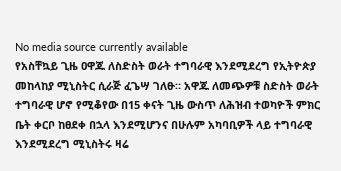No media source currently available
የአስቸኳይ ጊዜ ዐዋጁ ለስድስት ወራት ተግባራዊ እንደሚደረግ የኢትዮጵያ መከላከያ ሚኒስትር ሲራጅ ፈጌሣ ገለፁ። አዋጁ ለመጭዎቹ ስድስት ወራት ተግባራዊ ሆኖ የሚቆየው በ15 ቀናት ጊዜ ውስጥ ለሕዝብ ተወካዮች ምክር ቤት ቀርቦ ከፀደቀ በኋላ እንደሚሆንና በሁሉም አካባቢዎች ላይ ተግባራዊ እንደሚደረግ ሚኒስትሩ ዛሬ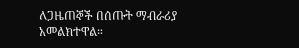ለጋዜጠኞች በሰጡት ማብራሪያ አመልክተዋል።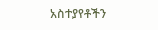አስተያየቶችን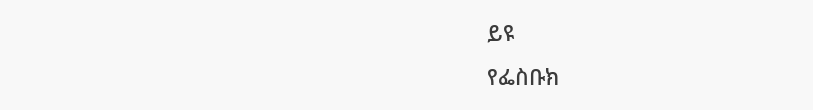ይዩ
የፌስቡክ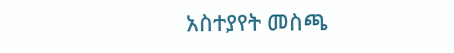አስተያየት መስጫ